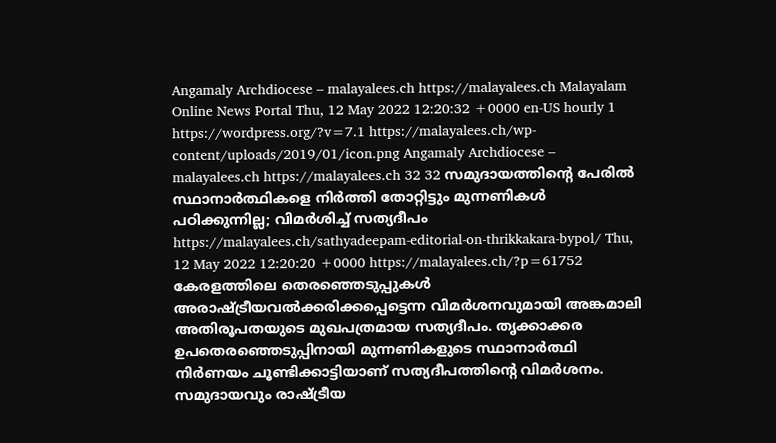Angamaly Archdiocese – malayalees.ch https://malayalees.ch Malayalam Online News Portal Thu, 12 May 2022 12:20:32 +0000 en-US hourly 1 https://wordpress.org/?v=7.1 https://malayalees.ch/wp-content/uploads/2019/01/icon.png Angamaly Archdiocese – malayalees.ch https://malayalees.ch 32 32 സമുദായത്തിന്റെ പേരില്‍ സ്ഥാനാര്‍ത്ഥികളെ നിര്‍ത്തി തോറ്റിട്ടും മുന്നണികള്‍ പഠിക്കുന്നില്ല; വിമര്‍ശിച്ച് സത്യദീപം https://malayalees.ch/sathyadeepam-editorial-on-thrikkakara-bypol/ Thu, 12 May 2022 12:20:20 +0000 https://malayalees.ch/?p=61752 കേരളത്തിലെ തെരഞ്ഞെടുപ്പുകള്‍ അരാഷ്ട്രീയവല്‍ക്കരിക്കപ്പെട്ടെന്ന വിമര്‍ശനവുമായി അങ്കമാലി അതിരൂപതയുടെ മുഖപത്രമായ സത്യദീപം. തൃക്കാക്കര ഉപതെരഞ്ഞെടുപ്പിനായി മുന്നണികളുടെ സ്ഥാനാര്‍ത്ഥി നിര്‍ണയം ചൂണ്ടിക്കാട്ടിയാണ് സത്യദീപത്തിന്റെ വിമര്‍ശനം. സമുദായവും രാഷ്ട്രീയ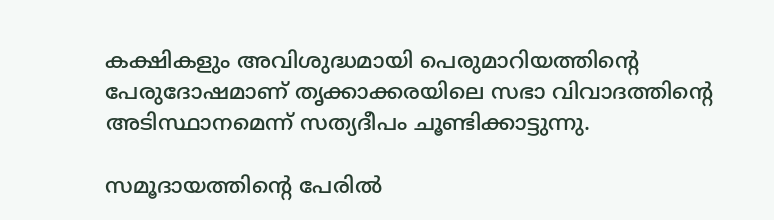കക്ഷികളും അവിശുദ്ധമായി പെരുമാറിയത്തിന്റെ പേരുദോഷമാണ് തൃക്കാക്കരയിലെ സഭാ വിവാദത്തിന്റെ അടിസ്ഥാനമെന്ന് സത്യദീപം ചൂണ്ടിക്കാട്ടുന്നു.

സമൂദായത്തിന്റെ പേരില്‍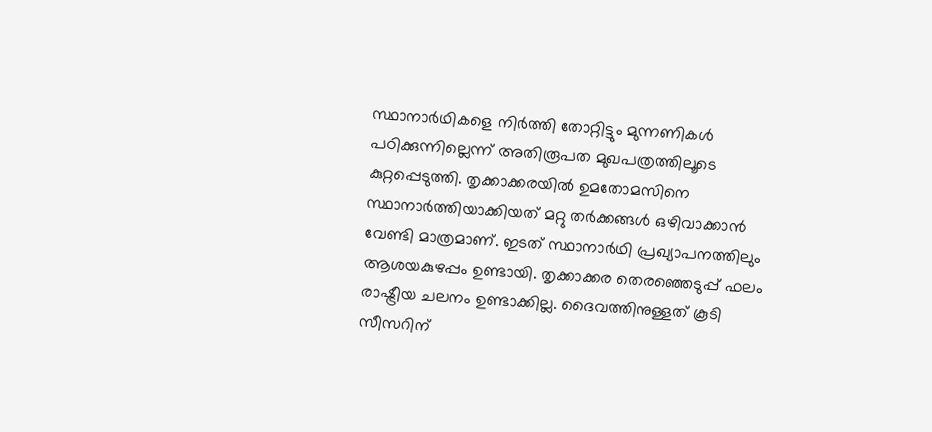സ്ഥാനാര്‍ഥികളെ നിര്‍ത്തി തോറ്റിട്ടും മുന്നണികള്‍ പഠിക്കുന്നില്ലെന്ന് അതിരൂപത മുഖപത്രത്തിലൂടെ കുറ്റപ്പെടുത്തി. തൃക്കാക്കരയില്‍ ഉമതോമസിനെ സ്ഥാനാര്‍ത്തിയാക്കിയത് മറ്റു തര്‍ക്കങ്ങള്‍ ഒഴിവാക്കാന്‍ വേണ്ടി മാത്രമാണ്. ഇടത് സ്ഥാനാര്‍ഥി പ്രഖ്യാപനത്തിലും ആശയകുഴപ്പം ഉണ്ടായി. തൃക്കാക്കര തെരഞ്ഞെടുപ്പ് ഫലം രാഷ്ട്രീയ ചലനം ഉണ്ടാക്കില്ല. ദൈവത്തിനുള്ളത് കൂടി സീസറിന്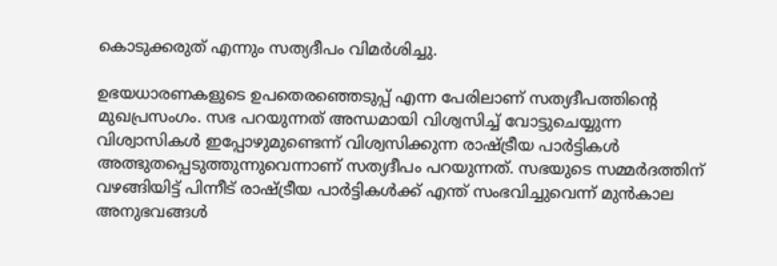കൊടുക്കരുത് എന്നും സത്യദീപം വിമര്‍ശിച്ചു.

ഉഭയധാരണകളുടെ ഉപതെരഞ്ഞെടുപ്പ് എന്ന പേരിലാണ് സത്യദീപത്തിന്റെ മുഖപ്രസംഗം. സഭ പറയുന്നത് അന്ധമായി വിശ്വസിച്ച് വോട്ടുചെയ്യുന്ന വിശ്വാസികള്‍ ഇപ്പോഴുമുണ്ടെന്ന് വിശ്വസിക്കുന്ന രാഷ്ട്രീയ പാര്‍ട്ടികള്‍ അത്ഭുതപ്പെടുത്തുന്നുവെന്നാണ് സത്യദീപം പറയുന്നത്. സഭയുടെ സമ്മര്‍ദത്തിന് വഴങ്ങിയിട്ട് പിന്നീട് രാഷ്ട്രീയ പാര്‍ട്ടികള്‍ക്ക് എന്ത് സംഭവിച്ചുവെന്ന് മുന്‍കാല അനുഭവങ്ങള്‍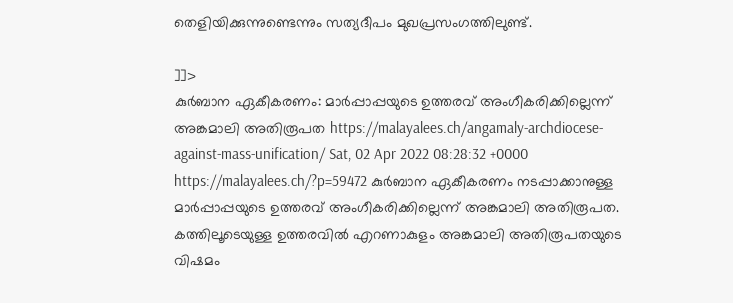തെളിയിക്കുന്നുണ്ടെന്നും സത്യദീപം മുഖപ്രസംഗത്തിലുണ്ട്.

]]>
കുര്‍ബാന ഏകീകരണം: മാര്‍പ്പാപ്പയുടെ ഉത്തരവ് അംഗീകരിക്കില്ലെന്ന് അങ്കമാലി അതിരൂപത https://malayalees.ch/angamaly-archdiocese-against-mass-unification/ Sat, 02 Apr 2022 08:28:32 +0000 https://malayalees.ch/?p=59472 കുര്‍ബാന ഏകീകരണം നടപ്പാക്കാനുള്ള മാര്‍പ്പാപ്പയുടെ ഉത്തരവ് അംഗീകരിക്കില്ലെന്ന് അങ്കമാലി അതിരൂപത. കത്തിലൂടെയുള്ള ഉത്തരവില്‍ എറണാകുളം അങ്കമാലി അതിരൂപതയുടെ വിഷമം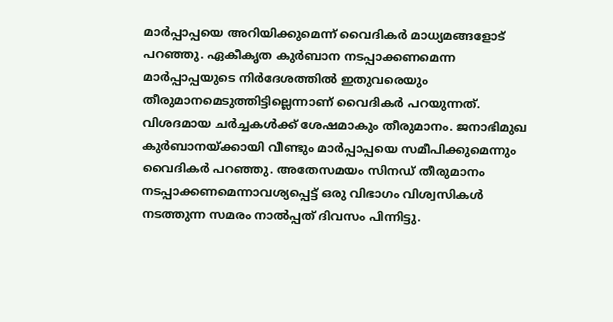മാര്‍പ്പാപ്പയെ അറിയിക്കുമെന്ന് വൈദികര്‍ മാധ്യമങ്ങളോട് പറഞ്ഞു. ഏകീകൃത കുര്‍ബാന നടപ്പാക്കണമെന്ന മാര്‍പ്പാപ്പയുടെ നിര്‍ദേശത്തില്‍ ഇതുവരെയും തീരുമാനമെടുത്തിട്ടില്ലെന്നാണ് വൈദികര്‍ പറയുന്നത്. വിശദമായ ചര്‍ച്ചകള്‍ക്ക് ശേഷമാകും തീരുമാനം. ജനാഭിമുഖ കുര്‍ബാനയ്ക്കായി വീണ്ടും മാര്‍പ്പാപ്പയെ സമീപിക്കുമെന്നും വൈദികര്‍ പറഞ്ഞു. അതേസമയം സിനഡ് തീരുമാനം നടപ്പാക്കണമെന്നാവശ്യപ്പെട്ട് ഒരു വിഭാഗം വിശ്വസികള്‍ നടത്തുന്ന സമരം നാല്‍പ്പത് ദിവസം പിന്നിട്ടു.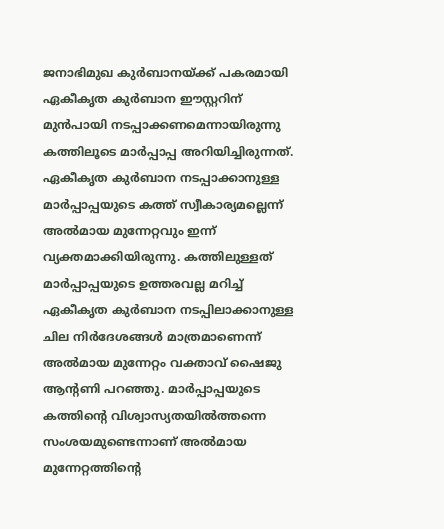ജനാഭിമുഖ കുര്‍ബാനയ്ക്ക് പകരമായി ഏകീകൃത കുര്‍ബാന ഈസ്റ്ററിന് മുന്‍പായി നടപ്പാക്കണമെന്നായിരുന്നു കത്തിലൂടെ മാര്‍പ്പാപ്പ അറിയിച്ചിരുന്നത്. ഏകീകൃത കുര്‍ബാന നടപ്പാക്കാനുള്ള മാര്‍പ്പാപ്പയുടെ കത്ത് സ്വീകാര്യമല്ലെന്ന് അല്‍മായ മുന്നേറ്റവും ഇന്ന് വ്യക്തമാക്കിയിരുന്നു. കത്തിലുള്ളത് മാര്‍പ്പാപ്പയുടെ ഉത്തരവല്ല മറിച്ച് ഏകീകൃത കുര്‍ബാന നടപ്പിലാക്കാനുള്ള ചില നിര്‍ദേശങ്ങള്‍ മാത്രമാണെന്ന് അല്‍മായ മുന്നേറ്റം വക്താവ് ഷൈജു ആന്റണി പറഞ്ഞു. മാര്‍പ്പാപ്പയുടെ കത്തിന്റെ വിശ്വാസ്യതയില്‍ത്തന്നെ സംശയമുണ്ടെന്നാണ് അല്‍മായ മുന്നേറ്റത്തിന്റെ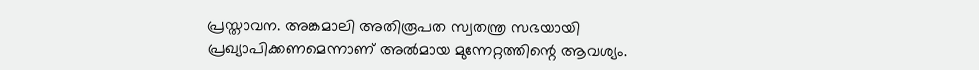പ്രസ്താവന. അങ്കമാലി അതിരൂപത സ്വതന്ത്ര സഭയായി പ്രഖ്യാപിക്കണമെന്നാണ് അല്‍മായ മുന്നേറ്റത്തിന്റെ ആവശ്യം.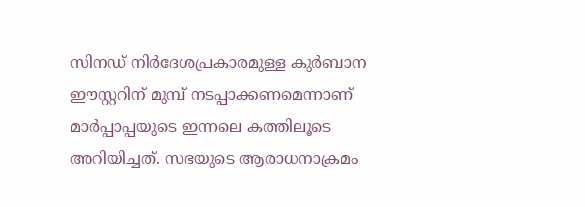സിനഡ് നിര്‍ദേശപ്രകാരമുള്ള കുര്‍ബാന ഈസ്റ്ററിന് മുമ്പ് നടപ്പാക്കണമെന്നാണ് മാര്‍പ്പാപ്പയുടെ ഇന്നലെ കത്തിലൂടെ അറിയിച്ചത്. സഭയുടെ ആരാധനാക്രമം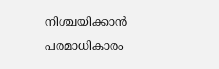നിശ്ചയിക്കാന്‍ പരമാധികാരം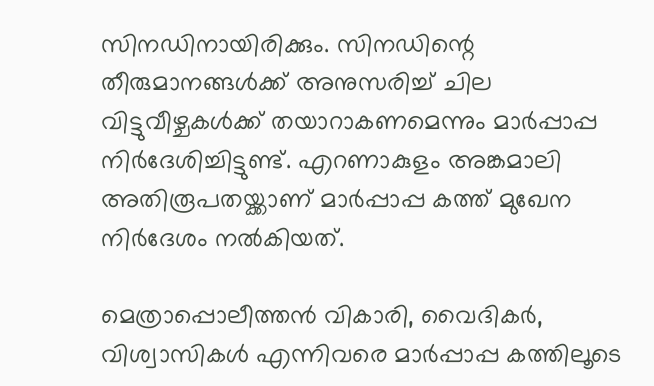സിനഡിനായിരിക്കും. സിനഡിന്റെ തീരുമാനങ്ങള്‍ക്ക് അനുസരിച്ച് ചില വിട്ടുവീഴ്ചകള്‍ക്ക് തയാറാകണമെന്നും മാര്‍പ്പാപ്പ നിര്‍ദേശിച്ചിട്ടുണ്ട്. എറണാകുളം അങ്കമാലി അതിരൂപതയ്ക്കാണ് മാര്‍പ്പാപ്പ കത്ത് മുഖേന നിര്‍ദേശം നല്‍കിയത്.

മെത്രാപ്പൊലീത്തന്‍ വികാരി, വൈദികര്‍, വിശ്വാസികള്‍ എന്നിവരെ മാര്‍പ്പാപ്പ കത്തിലൂടെ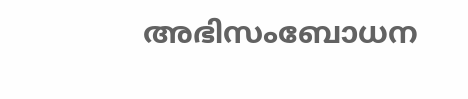അഭിസംബോധന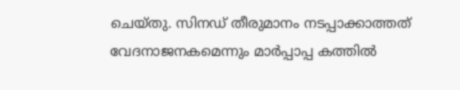ചെയ്തു. സിനഡ് തീരുമാനം നടപ്പാക്കാത്തത് വേദനാജനകമെന്നും മാര്‍പ്പാപ്പ കത്തില്‍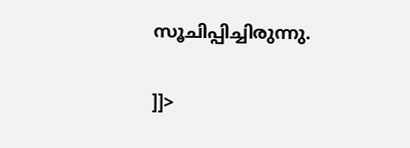സൂചിപ്പിച്ചിരുന്നു.

]]>